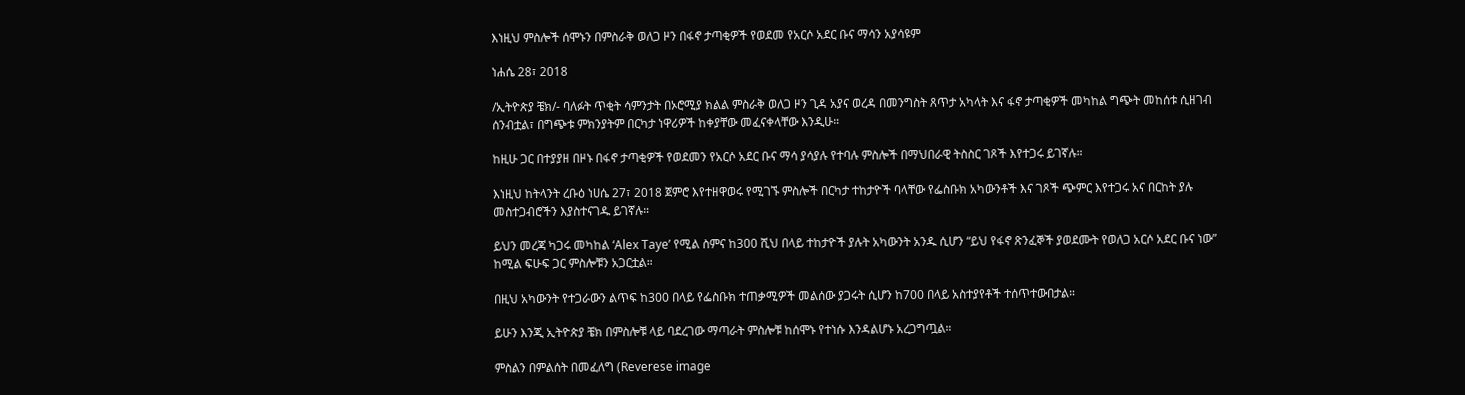እነዚህ ምስሎች ሰሞኑን በምስራቅ ወለጋ ዞን በፋኖ ታጣቂዎች የወደመ የአርሶ አደር ቡና ማሳን አያሳዩም

ነሐሴ 28፣ 2018

/ኢትዮጵያ ቼክ/- ባለፉት ጥቂት ሳምንታት በኦሮሚያ ክልል ምስራቅ ወለጋ ዞን ጊዳ አያና ወረዳ በመንግስት ጸጥታ አካላት እና ፋኖ ታጣቂዎች መካከል ግጭት መከሰቱ ሲዘገብ ሰንብቷል፣ በግጭቱ ምክንያትም በርካታ ነዋሪዎች ከቀያቸው መፈናቀላቸው እንዲሁ።

ከዚሁ ጋር በተያያዘ በዞኑ በፋኖ ታጣቂዎች የወደመን የአርሶ አደር ቡና ማሳ ያሳያሉ የተባሉ ምስሎች በማህበራዊ ትስስር ገጾች እየተጋሩ ይገኛሉ።

እነዚህ ከትላንት ረቡዕ ነሀሴ 27፣ 2018 ጀምሮ እየተዘዋወሩ የሚገኙ ምስሎች በርካታ ተከታዮች ባላቸው የፌስቡክ አካውንቶች እና ገጾች ጭምር እየተጋሩ አና በርከት ያሉ መስተጋብሮችን እያስተናገዱ ይገኛሉ።

ይህን መረጃ ካጋሩ መካከል ‘Alex Taye’ የሚል ስምና ከ300 ሺህ በላይ ተከታዮች ያሉት አካውንት አንዱ ሲሆን “ይህ የፋኖ ጽንፈኞች ያወደሙት የወለጋ አርሶ አደር ቡና ነው” ከሚል ፍሁፍ ጋር ምስሎቹን አጋርቷል።

በዚህ አካውንት የተጋራውን ልጥፍ ከ300 በላይ የፌስቡክ ተጠቃሚዎች መልሰው ያጋሩት ሲሆን ከ700 በላይ አስተያየቶች ተሰጥተውበታል።

ይሁን እንጂ ኢትዮጵያ ቼክ በምስሎቹ ላይ ባደረገው ማጣራት ምስሎቹ ከሰሞኑ የተነሱ እንዳልሆኑ አረጋግጧል።

ምስልን በምልሰት በመፈለግ (Reverese image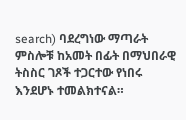search) ባደረግነው ማጣራት ምስሎቹ ከአመት በፊት በማህበራዊ ትስስር ገጾች ተጋርተው የነበሩ እንደሆኑ ተመልክተናል።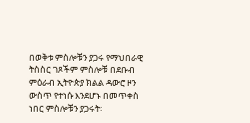በወቅቱ ምስሎቹን ያጋሩ የማህበራዊ ትስስር ገጾችም ምስሎቹ በደቡብ ምዕራብ ኢትዮጵያ ክልል ዳውሮ ዞን ውስጥ የተነሱ እንደሆኑ በመጥቀስ ነበር ምስሎቹን ያጋሩት፡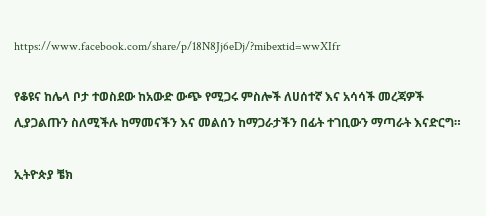https://www.facebook.com/share/p/18N8Jj6eDj/?mibextid=wwXIfr

የቆዩና ከሌላ ቦታ ተወስደው ከአውድ ውጭ የሚጋሩ ምስሎች ለሀሰተኛ እና አሳሳች መረጃዎች ሊያጋልጡን ስለሚችሉ ከማመናችን እና መልሰን ከማጋራታችን በፊት ተገቢውን ማጣራት እናድርግ።

ኢትዮጵያ ቼክ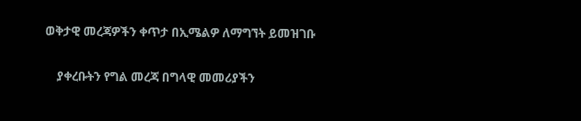ወቅታዊ መረጃዎችን ቀጥታ በኢሜልዎ ለማግኘት ይመዝገቡ

    ያቀረቡትን የግል መረጃ በግላዊ መመሪያችን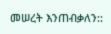መሠረት እንጠብቃለን::